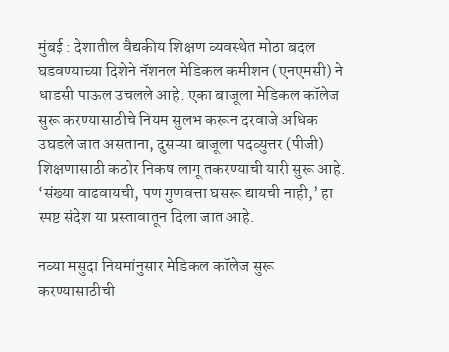मुंबई : देशातील वैद्यकीय शिक्षण व्यवस्थेत मोठा बदल घडवण्याच्या दिशेने नॅशनल मेडिकल कमीशन (एनएमसी) ने धाडसी पाऊल उचलले आहे. एका बाजूला मेडिकल कॉलेज सुरू करण्यासाठीचे नियम सुलभ करून दरवाजे अधिक उघडले जात असताना, दुसऱ्या बाजूला पदव्युत्तर (पीजी) शिक्षणासाठी कठोर निकष लागू तकरण्याची यारी सुरू आहे. ‘संख्या वाढवायची, पण गुणवत्ता घसरू द्यायची नाही,’ हा स्पष्ट संदेश या प्रस्तावातून दिला जात आहे.

नव्या मसुदा नियमांनुसार मेडिकल कॉलेज सुरू करण्यासाठीची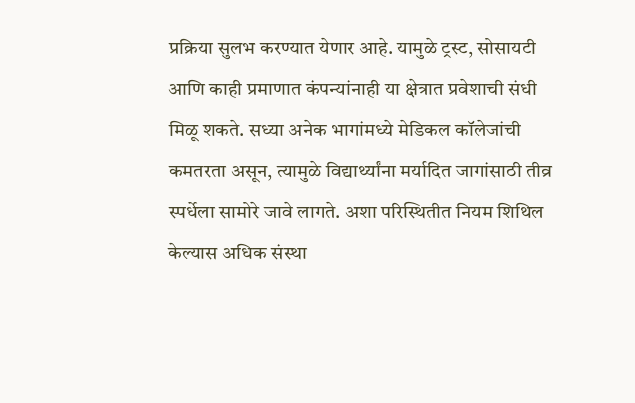प्रक्रिया सुलभ करण्यात येणार आहे. यामुळे ट्रस्ट, सोसायटी आणि काही प्रमाणात कंपन्यांनाही या क्षेत्रात प्रवेशाची संधी मिळू शकते. सध्या अनेक भागांमध्ये मेडिकल कॉलेजांची कमतरता असून, त्यामुळे विद्यार्थ्यांना मर्यादित जागांसाठी तीव्र स्पर्धेला सामोरे जावे लागते. अशा परिस्थितीत नियम शिथिल केल्यास अधिक संस्था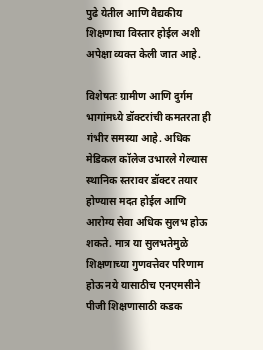पुढे येतील आणि वैद्यकीय शिक्षणाचा विस्तार होईल अशी अपेक्षा व्यक्त केली जात आहे.

विशेषतः ग्रामीण आणि दुर्गम भागांमध्ये डॉक्टरांची कमतरता ही गंभीर समस्या आहे. अधिक मेडिकल कॉलेज उभारले गेल्यास स्थानिक स्तरावर डॉक्टर तयार होण्यास मदत होईल आणि आरोग्य सेवा अधिक सुलभ होऊ शकते. मात्र या सुलभतेमुळे शिक्षणाच्या गुणवत्तेवर परिणाम होऊ नये यासाठीच एनएमसीने पीजी शिक्षणासाठी कडक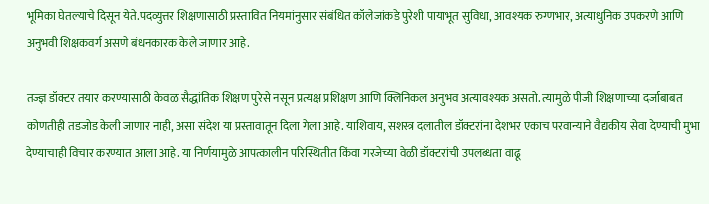भूमिका घेतल्याचे दिसून येते.पदव्युत्तर शिक्षणासाठी प्रस्तावित नियमांनुसार संबंधित कॉलेजांकडे पुरेशी पायाभूत सुविधा, आवश्यक रुग्णभार, अत्याधुनिक उपकरणे आणि अनुभवी शिक्षकवर्ग असणे बंधनकारक केले जाणार आहे.

तज्ज्ञ डॉक्टर तयार करण्यासाठी केवळ सैद्धांतिक शिक्षण पुरेसे नसून प्रत्यक्ष प्रशिक्षण आणि क्लिनिकल अनुभव अत्यावश्यक असतो. त्यामुळे पीजी शिक्षणाच्या दर्जाबाबत कोणतीही तडजोड केली जाणार नाही, असा संदेश या प्रस्तावातून दिला गेला आहे. याशिवाय, सशस्त्र दलातील डॉक्टरांना देशभर एकाच परवान्याने वैद्यकीय सेवा देण्याची मुभा देण्याचाही विचार करण्यात आला आहे. या निर्णयामुळे आपत्कालीन परिस्थितीत किंवा गरजेच्या वेळी डॉक्टरांची उपलब्धता वाढू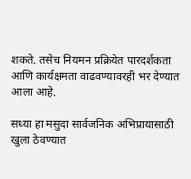शकते. तसेच नियमन प्रक्रियेत पारदर्शकता आणि कार्यक्षमता वाढवण्यावरही भर देण्यात आला आहे.

सध्या हा मसुदा सार्वजनिक अभिप्रायासाठी खुला ठेवण्यात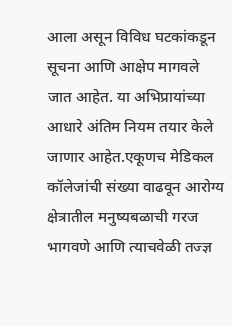आला असून विविध घटकांकडून सूचना आणि आक्षेप मागवले जात आहेत. या अभिप्रायांच्या आधारे अंतिम नियम तयार केले जाणार आहेत.एकूणच मेडिकल कॉलेजांची संख्या वाढवून आरोग्य क्षेत्रातील मनुष्यबळाची गरज भागवणे आणि त्याचवेळी तज्ज्ञ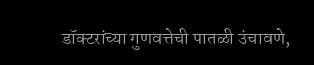डॉक्टरांच्या गुणवत्तेची पातळी उंचावणे,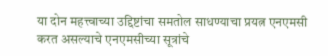या दोन महत्त्वाच्या उद्दिष्टांचा समतोल साधण्याचा प्रयत्न एनएमसी करत असल्याचे एनएमसीच्या सूत्रांचे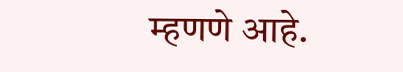म्हणणे आहे.